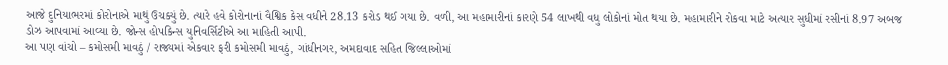આજે દુનિયાભરમાં કોરોનાએ માથું ઉચક્યું છે. ત્યારે હવે કોરોનાનાં વૈશ્વિક કેસ વધીને 28.13 કરોડ થઈ ગયા છે. વળી, આ મહામારીનાં કારણે 54 લાખથી વધુ લોકોનાં મોત થયા છે. મહામારીને રોકવા માટે અત્યાર સુધીમાં રસીનાં 8.97 અબજ ડોઝ આપવામાં આવ્યા છે. જોન્સ હોપકિન્સ યુનિવર્સિટીએ આ માહિતી આપી.
આ પણ વાંચો – કમોસમી માવઠું / રાજ્યમાં એકવાર ફરી કમોસમી માવઠું, ગાંધીનગર, અમદાવાદ સહિત જિલ્લાઓમાં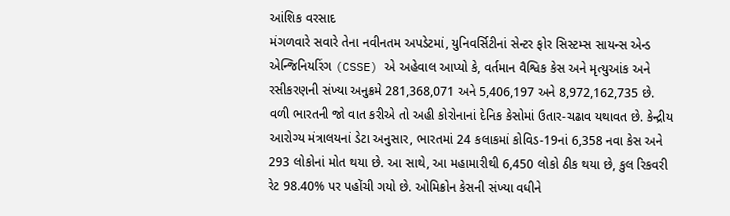આંશિક વરસાદ
મંગળવારે સવારે તેના નવીનતમ અપડેટમાં, યુનિવર્સિટીનાં સેન્ટર ફોર સિસ્ટમ્સ સાયન્સ એન્ડ એન્જિનિયરિંગ (CSSE) એ અહેવાલ આપ્યો કે, વર્તમાન વૈશ્વિક કેસ અને મૃત્યુઆંક અને રસીકરણની સંખ્યા અનુક્રમે 281,368,071 અને 5,406,197 અને 8,972,162,735 છે. વળી ભારતની જો વાત કરીએ તો અહી કોરોનાનાં દેનિક કેસોમાં ઉતાર-ચઢાવ યથાવત છે. કેન્દ્રીય આરોગ્ય મંત્રાલયનાં ડેટા અનુસાર, ભારતમાં 24 કલાકમાં કોવિડ-19નાં 6,358 નવા કેસ અને 293 લોકોનાં મોત થયા છે. આ સાથે, આ મહામારીથી 6,450 લોકો ઠીક થયા છે, કુલ રિકવરી રેટ 98.40% પર પહોંચી ગયો છે. ઓમિક્રોન કેસની સંખ્યા વધીને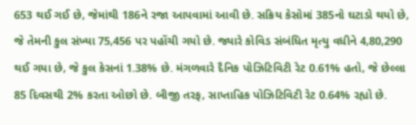653 થઈ ગઈ છે, જેમાંથી 186ને રજા આપવામાં આવી છે. સક્રિય કેસોમાં 385નો ઘટાડો થયો છે, જે તેમની કુલ સંખ્યા 75,456 પર પહોંચી ગયો છે. જ્યારે કોવિડ સંબંધિત મૃત્યુ વધીને 4,80,290 થઈ ગયા છે, જે કુલ કેસનાં 1.38% છે. મંગળવારે દૈનિક પોઝિટિવિટી રેટ 0.61% હતો, જે છેલ્લા 85 દિવસથી 2% કરતા ઓછો છે. બીજી તરફ, સાપ્તાહિક પોઝિટિવિટી રેટ 0.64% રહ્યો છે.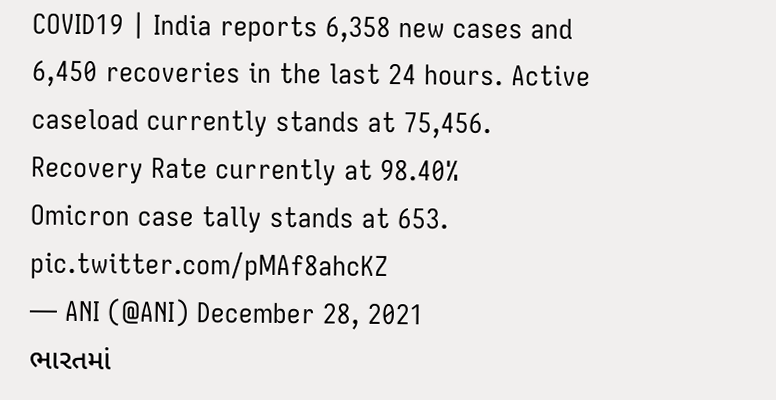COVID19 | India reports 6,358 new cases and 6,450 recoveries in the last 24 hours. Active caseload currently stands at 75,456. Recovery Rate currently at 98.40%
Omicron case tally stands at 653. pic.twitter.com/pMAf8ahcKZ
— ANI (@ANI) December 28, 2021
ભારતમાં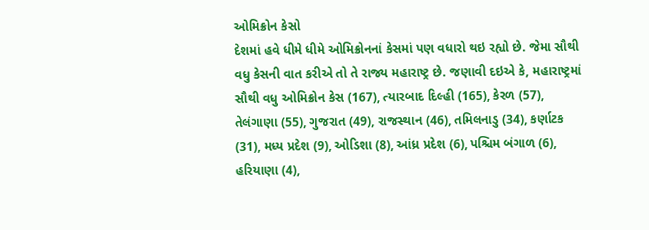ઓમિક્રોન કેસો
દેશમાં હવે ધીમે ધીમે ઓમિક્રોનનાં કેસમાં પણ વધારો થઇ રહ્યો છે. જેમા સૌથી વધુ કેસની વાત કરીએ તો તે રાજ્ય મહારાષ્ટ્ર છે. જણાવી દઇએ કે, મહારાષ્ટ્રમાં સૌથી વધુ ઓમિક્રોન કેસ (167), ત્યારબાદ દિલ્હી (165), કેરળ (57), તેલંગાણા (55), ગુજરાત (49), રાજસ્થાન (46), તમિલનાડુ (34), કર્ણાટક (31), મધ્ય પ્રદેશ (9), ઓડિશા (8), આંધ્ર પ્રદેશ (6), પશ્ચિમ બંગાળ (6), હરિયાણા (4),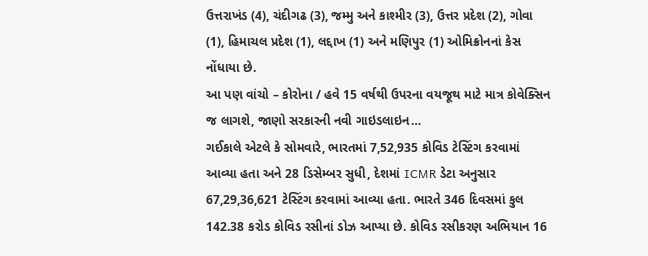ઉત્તરાખંડ (4), ચંદીગઢ (3), જમ્મુ અને કાશ્મીર (3), ઉત્તર પ્રદેશ (2), ગોવા (1), હિમાચલ પ્રદેશ (1), લદ્દાખ (1) અને મણિપુર (1) ઓમિક્રોનનાં કેસ નોંધાયા છે.
આ પણ વાંચો – કોરોના / હવે 15 વર્ષથી ઉપરના વયજૂથ માટે માત્ર કોવેક્સિન જ લાગશે, જાણો સરકારની નવી ગાઇડલાઇન…
ગઈકાલે એટલે કે સોમવારે, ભારતમાં 7,52,935 કોવિડ ટેસ્ટિંગ કરવામાં આવ્યા હતા અને 28 ડિસેમ્બર સુધી, દેશમાં ICMR ડેટા અનુસાર 67,29,36,621 ટેસ્ટિંગ કરવામાં આવ્યા હતા. ભારતે 346 દિવસમાં કુલ 142.38 કરોડ કોવિડ રસીનાં ડોઝ આપ્યા છે. કોવિડ રસીકરણ અભિયાન 16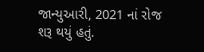જાન્યુઆરી, 2021 નાં રોજ શરૂ થયું હતું.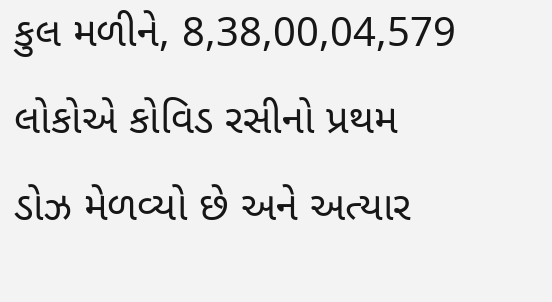કુલ મળીને, 8,38,00,04,579 લોકોએ કોવિડ રસીનો પ્રથમ ડોઝ મેળવ્યો છે અને અત્યાર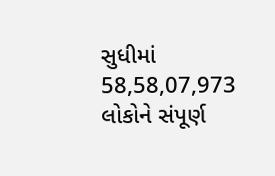સુધીમાં 58,58,07,973 લોકોને સંપૂર્ણ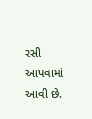રસી આપવામાં આવી છે.